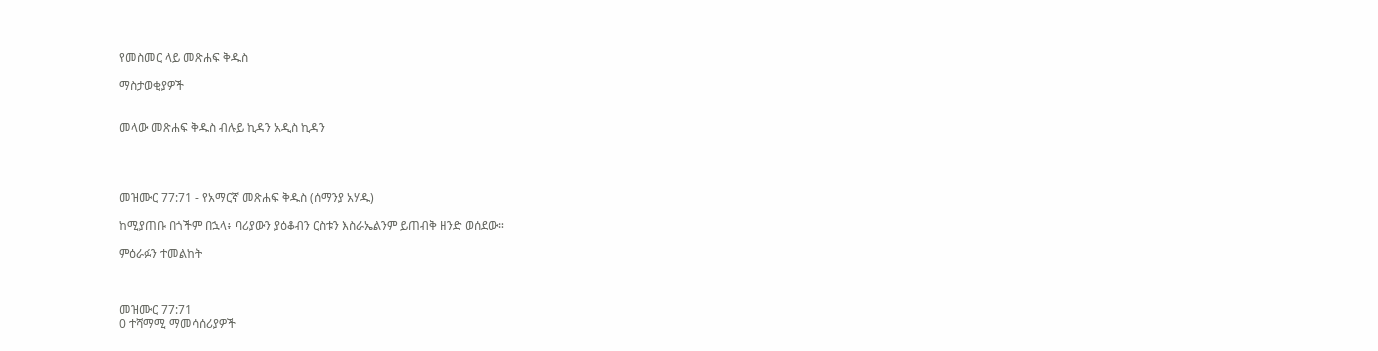የመስመር ላይ መጽሐፍ ቅዱስ

ማስታወቂያዎች


መላው መጽሐፍ ቅዱስ ብሉይ ኪዳን አዲስ ኪዳን




መዝሙር 77:71 - የአማርኛ መጽሐፍ ቅዱስ (ሰማንያ አሃዱ)

ከሚያጠቡ በጎችም በኋላ፥ ባሪያውን ያዕቆብን ርስቱን እስራኤልንም ይጠብቅ ዘንድ ወሰደው።

ምዕራፉን ተመልከት



መዝሙር 77:71
0 ተሻማሚ ማመሳሰሪያዎች